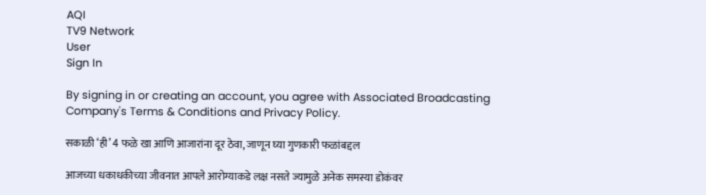AQI
TV9 Network
User
Sign In

By signing in or creating an account, you agree with Associated Broadcasting Company's Terms & Conditions and Privacy Policy.

सकाळी ‘ही’ 4 फळे खा आणि आजारांना दूर ठेवा, जाणून घ्या गुणकारी फळांबद्दल

आजच्या धकाधकीच्या जीवनात आपले आरोग्याकडे लक्ष नसते ज्यामुळे अनेक समस्या डोकंवर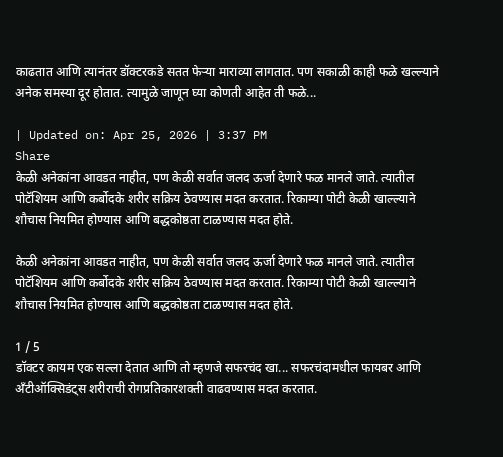काढतात आणि त्यानंतर डॉक्टरकडे सतत फेऱ्या माराव्या लागतात. पण सकाळी काही फळे खल्ल्याने अनेक समस्या दूर होतात. त्यामुळे जाणून घ्या कोणती आहेत ती फळे...

| Updated on: Apr 25, 2026 | 3:37 PM
Share
केळी अनेकांना आवडत नाहीत, पण केळी सर्वात जलद ऊर्जा देणारे फळ मानले जाते. त्यातील पोटॅशियम आणि कर्बोदके शरीर सक्रिय ठेवण्यास मदत करतात. रिकाम्या पोटी केळी खाल्ल्याने शौचास नियमित होण्यास आणि बद्धकोष्ठता टाळण्यास मदत होते.

केळी अनेकांना आवडत नाहीत, पण केळी सर्वात जलद ऊर्जा देणारे फळ मानले जाते. त्यातील पोटॅशियम आणि कर्बोदके शरीर सक्रिय ठेवण्यास मदत करतात. रिकाम्या पोटी केळी खाल्ल्याने शौचास नियमित होण्यास आणि बद्धकोष्ठता टाळण्यास मदत होते.

1 / 5
डॉक्टर कायम एक सल्ला देतात आणि तो म्हणजे सफरचंद खा... सफरचंदामधील फायबर आणि अँटीऑक्सिडंट्स शरीराची रोगप्रतिकारशक्ती वाढवण्यास मदत करतात.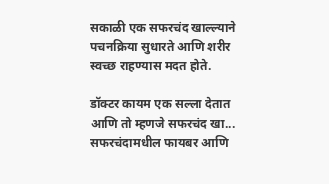सकाळी एक सफरचंद खाल्ल्याने पचनक्रिया सुधारते आणि शरीर स्वच्छ राहण्यास मदत होते.

डॉक्टर कायम एक सल्ला देतात आणि तो म्हणजे सफरचंद खा... सफरचंदामधील फायबर आणि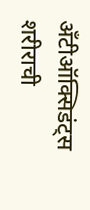अँटीऑक्सिडंट्स शरीराची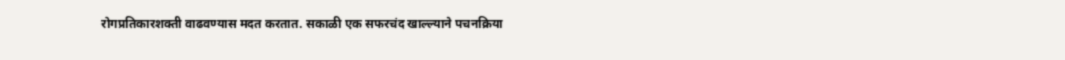रोगप्रतिकारशक्ती वाढवण्यास मदत करतात. सकाळी एक सफरचंद खाल्ल्याने पचनक्रिया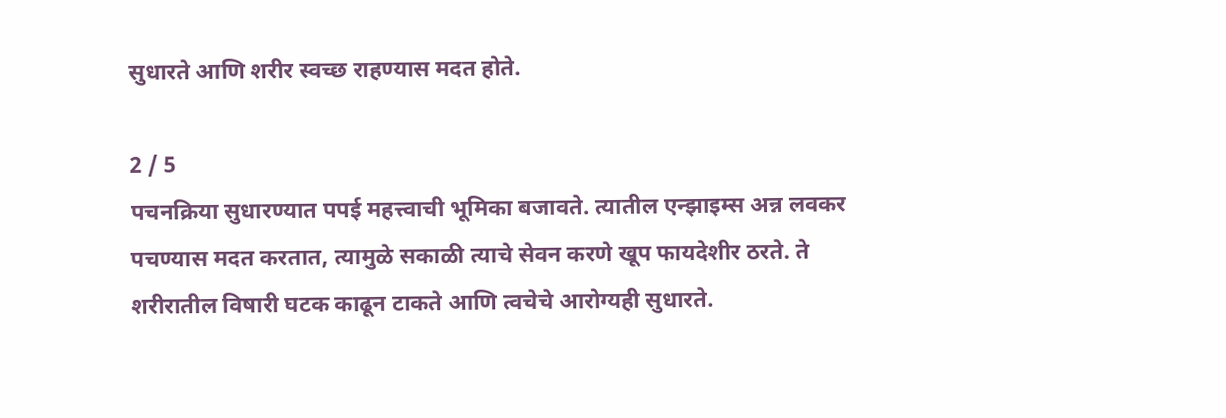सुधारते आणि शरीर स्वच्छ राहण्यास मदत होते.

2 / 5
पचनक्रिया सुधारण्यात पपई महत्त्वाची भूमिका बजावते. त्यातील एन्झाइम्स अन्न लवकर पचण्यास मदत करतात, त्यामुळे सकाळी त्याचे सेवन करणे खूप फायदेशीर ठरते. ते शरीरातील विषारी घटक काढून टाकते आणि त्वचेचे आरोग्यही सुधारते.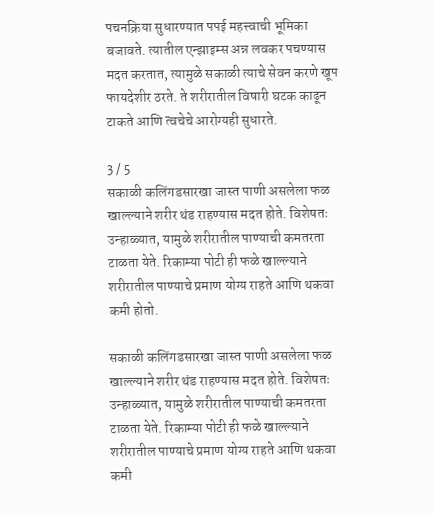पचनक्रिया सुधारण्यात पपई महत्त्वाची भूमिका बजावते. त्यातील एन्झाइम्स अन्न लवकर पचण्यास मदत करतात, त्यामुळे सकाळी त्याचे सेवन करणे खूप फायदेशीर ठरते. ते शरीरातील विषारी घटक काढून टाकते आणि त्वचेचे आरोग्यही सुधारते.

3 / 5
सकाळी कलिंगडसारखा जास्त पाणी असलेला फळ खाल्ल्याने शरीर थंड राहण्यास मदत होते. विशेषतः उन्हाळ्यात, यामुळे शरीरातील पाण्याची कमतरता टाळता येते. रिकाम्या पोटी ही फळे खाल्ल्याने शरीरातील पाण्याचे प्रमाण योग्य राहते आणि थकवा कमी होतो.

सकाळी कलिंगडसारखा जास्त पाणी असलेला फळ खाल्ल्याने शरीर थंड राहण्यास मदत होते. विशेषतः उन्हाळ्यात, यामुळे शरीरातील पाण्याची कमतरता टाळता येते. रिकाम्या पोटी ही फळे खाल्ल्याने शरीरातील पाण्याचे प्रमाण योग्य राहते आणि थकवा कमी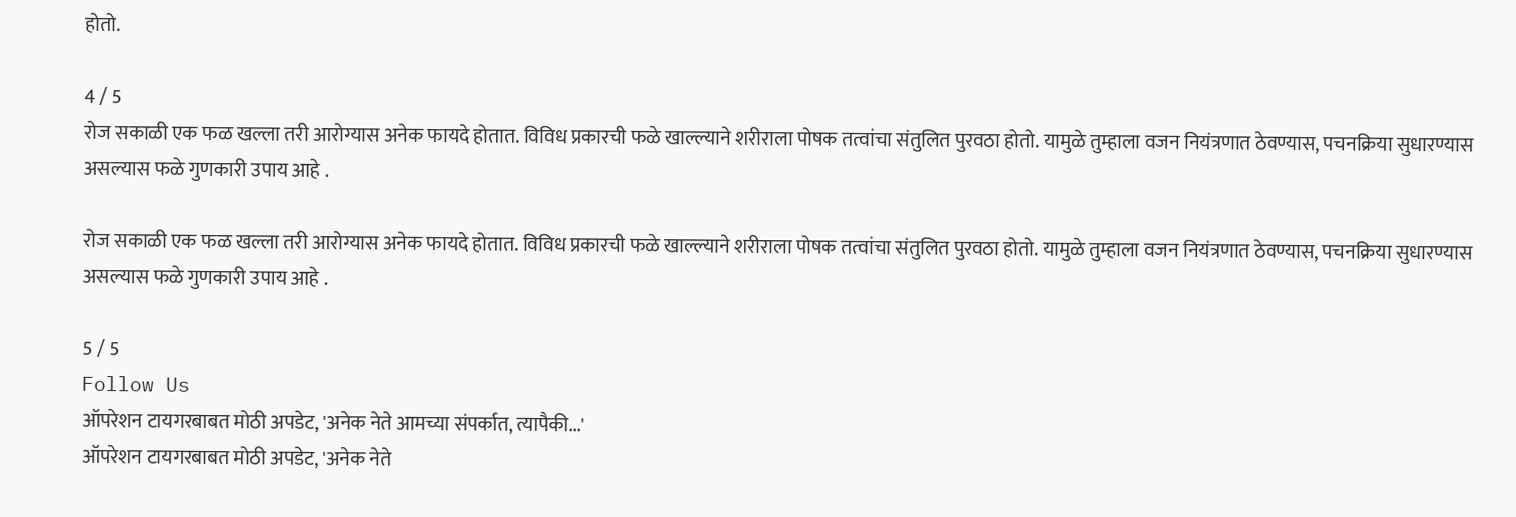होतो.

4 / 5
रोज सकाळी एक फळ खल्ला तरी आरोग्यास अनेक फायदे होतात. विविध प्रकारची फळे खाल्ल्याने शरीराला पोषक तत्वांचा संतुलित पुरवठा होतो. यामुळे तुम्हाला वजन नियंत्रणात ठेवण्यास, पचनक्रिया सुधारण्यास असल्यास फळे गुणकारी उपाय आहे .

रोज सकाळी एक फळ खल्ला तरी आरोग्यास अनेक फायदे होतात. विविध प्रकारची फळे खाल्ल्याने शरीराला पोषक तत्वांचा संतुलित पुरवठा होतो. यामुळे तुम्हाला वजन नियंत्रणात ठेवण्यास, पचनक्रिया सुधारण्यास असल्यास फळे गुणकारी उपाय आहे .

5 / 5
Follow Us
ऑपरेशन टायगरबाबत मोठी अपडेट, 'अनेक नेते आमच्या संपर्कात, त्यापैकी...'
ऑपरेशन टायगरबाबत मोठी अपडेट, 'अनेक नेते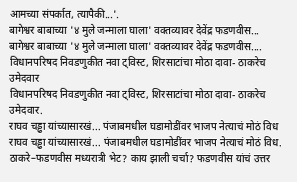आमच्या संपर्कात, त्यापैकी...'.
बागेश्वर बाबाच्या '४ मुले जन्माला घाला' वक्तव्यावर देवेंद्र फडणवीस...
बागेश्वर बाबाच्या '४ मुले जन्माला घाला' वक्तव्यावर देवेंद्र फडणवीस....
विधानपरिषद निवडणुकीत नवा ट्विस्ट, शिरसाटांचा मोठा दावा- ठाकरेच उमेदवार
विधानपरिषद निवडणुकीत नवा ट्विस्ट, शिरसाटांचा मोठा दावा- ठाकरेच उमेदवार.
राघव चड्ढा यांच्यासारखं... पंजाबमधील घडामोडींवर भाजप नेत्याचं मोठं विध
राघव चड्ढा यांच्यासारखं... पंजाबमधील घडामोडींवर भाजप नेत्याचं मोठं विध.
ठाकरे–फडणवीस मध्यरात्री भेट? काय झाली चर्चा? फडणवीस यांचं उत्तर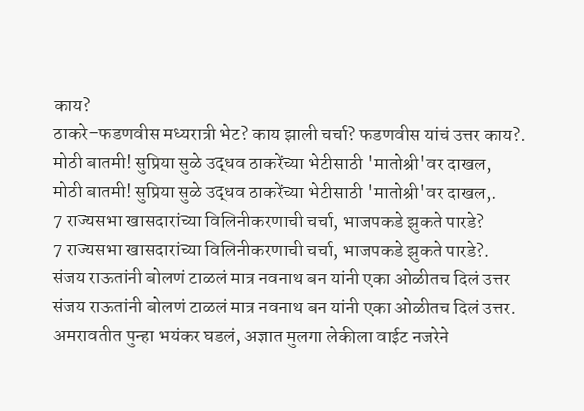काय?
ठाकरे–फडणवीस मध्यरात्री भेट? काय झाली चर्चा? फडणवीस यांचं उत्तर काय?.
मोठी बातमी! सुप्रिया सुळे उद्धव ठाकरेंच्या भेटीसाठी 'मातोश्री'वर दाखल,
मोठी बातमी! सुप्रिया सुळे उद्धव ठाकरेंच्या भेटीसाठी 'मातोश्री'वर दाखल,.
7 राज्यसभा खासदारांच्या विलिनीकरणाची चर्चा, भाजपकडे झुकते पारडे?
7 राज्यसभा खासदारांच्या विलिनीकरणाची चर्चा, भाजपकडे झुकते पारडे?.
संजय राऊतांनी बोलणं टाळलं मात्र नवनाथ बन यांनी एका ओळीतच दिलं उत्तर
संजय राऊतांनी बोलणं टाळलं मात्र नवनाथ बन यांनी एका ओळीतच दिलं उत्तर.
अमरावतीत पुन्हा भयंकर घडलं, अज्ञात मुलगा लेकीला वाईट नजरेने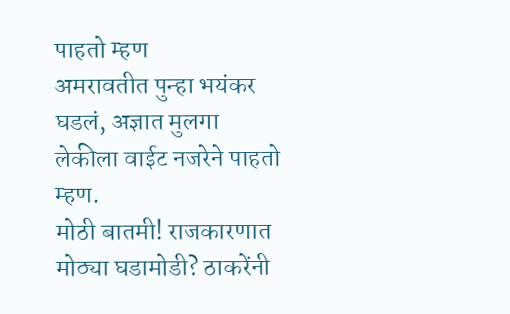पाहतो म्हण
अमरावतीत पुन्हा भयंकर घडलं, अज्ञात मुलगा लेकीला वाईट नजरेने पाहतो म्हण.
मोठी बातमी! राजकारणात मोठ्या घडामोडी? ठाकरेंनी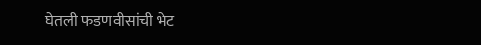घेतली फडणवीसांची भेट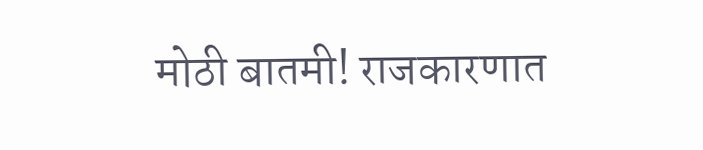मोठी बातमी! राजकारणात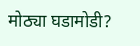मोठ्या घडामोडी?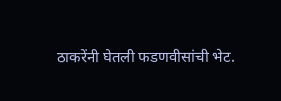ठाकरेंनी घेतली फडणवीसांची भेट.